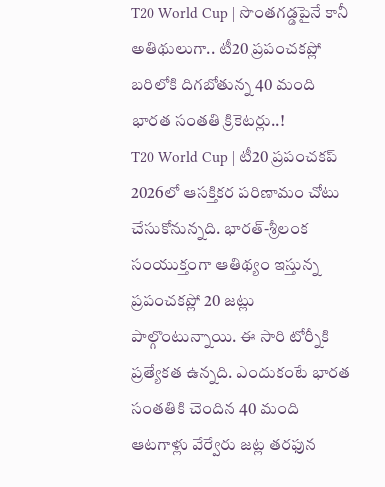T20 World Cup | సొంతగడ్డపైనే కానీ అతిథులుగా.. టీ20 ప్రపంచకప్లో బరిలోకి దిగబోతున్న 40 మంది భారత సంతతి క్రికెటర్లు..!
T20 World Cup | టీ20 ప్రపంచకప్ 2026లో ఆసక్తికర పరిణామం చోటు చేసుకోనున్నది. భారత్-శ్రీలంక సంయుక్తంగా ఆతిథ్యం ఇస్తున్న ప్రపంచకప్లో 20 జట్లు పాల్గొంటున్నాయి. ఈ సారి టోర్నీకి ప్రత్యేకత ఉన్నది. ఎందుకంటే భారత సంతతికి చెందిన 40 మంది ఆటగాళ్లు వేర్వేరు జట్ల తరఫున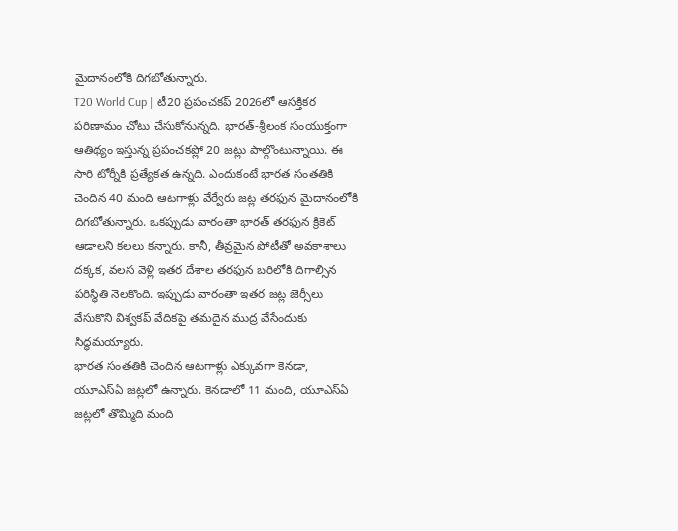మైదానంలోకి దిగబోతున్నారు.
T20 World Cup | టీ20 ప్రపంచకప్ 2026లో ఆసక్తికర పరిణామం చోటు చేసుకోనున్నది. భారత్-శ్రీలంక సంయుక్తంగా ఆతిథ్యం ఇస్తున్న ప్రపంచకప్లో 20 జట్లు పాల్గొంటున్నాయి. ఈ సారి టోర్నీకి ప్రత్యేకత ఉన్నది. ఎందుకంటే భారత సంతతికి చెందిన 40 మంది ఆటగాళ్లు వేర్వేరు జట్ల తరఫున మైదానంలోకి దిగబోతున్నారు. ఒకప్పుడు వారంతా భారత్ తరఫున క్రికెట్ ఆడాలని కలలు కన్నారు. కానీ, తీవ్రమైన పోటీతో అవకాశాలు దక్కక, వలస వెళ్లి ఇతర దేశాల తరఫున బరిలోకి దిగాల్సిన పరిస్థితి నెలకొంది. ఇప్పుడు వారంతా ఇతర జట్ల జెర్సీలు వేసుకొని విశ్వకప్ వేదికపై తమదైన ముద్ర వేసేందుకు సిద్ధమయ్యారు.
భారత సంతతికి చెందిన ఆటగాళ్లు ఎక్కువగా కెనడా, యూఎస్ఏ జట్లలో ఉన్నారు. కెనడాలో 11 మంది, యూఎస్ఏ జట్లలో తొమ్మిది మంది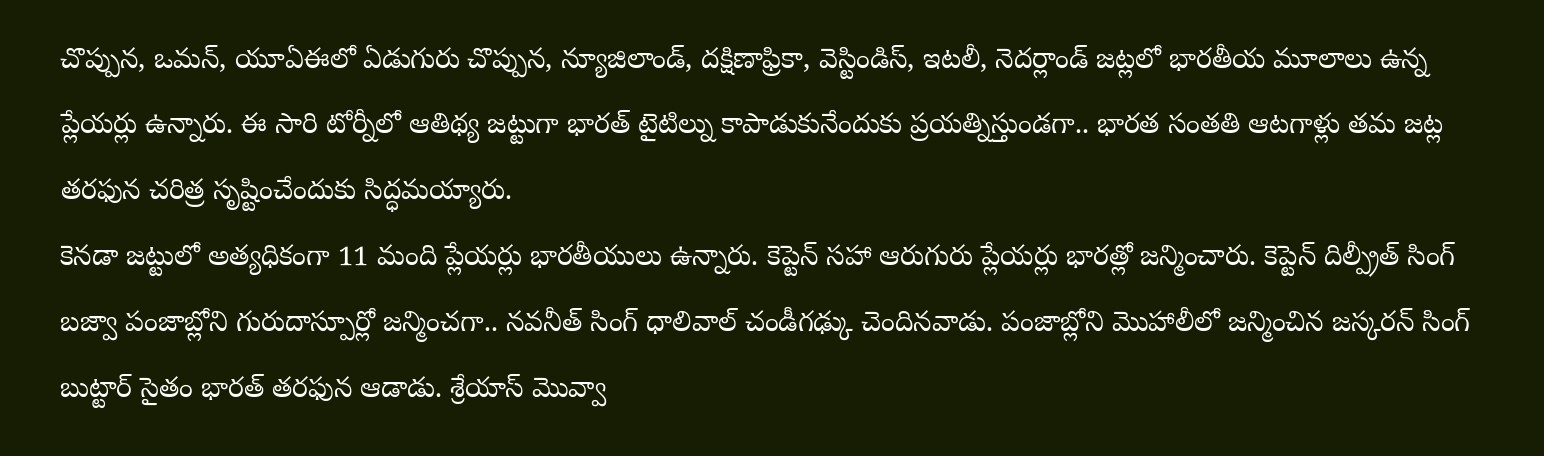చొప్పున, ఒమన్, యూఏఈలో ఏడుగురు చొప్పున, న్యూజిలాండ్, దక్షిణాఫ్రికా, వెస్టిండిస్, ఇటలీ, నెదర్లాండ్ జట్లలో భారతీయ మూలాలు ఉన్న ప్లేయర్లు ఉన్నారు. ఈ సారి టోర్నీలో ఆతిథ్య జట్టుగా భారత్ టైటిల్ను కాపాడుకునేందుకు ప్రయత్నిస్తుండగా.. భారత సంతతి ఆటగాళ్లు తమ జట్ల తరఫున చరిత్ర సృష్టించేందుకు సిద్ధమయ్యారు.
కెనడా జట్టులో అత్యధికంగా 11 మంది ప్లేయర్లు భారతీయులు ఉన్నారు. కెప్టెన్ సహా ఆరుగురు ప్లేయర్లు భారత్లో జన్మించారు. కెప్టెన్ దిల్ప్రీత్ సింగ్ బజ్వా పంజాబ్లోని గురుదాస్పూర్లో జన్మించగా.. నవనీత్ సింగ్ ధాలివాల్ చండీగఢ్కు చెందినవాడు. పంజాబ్లోని మొహాలీలో జన్మించిన జస్కరన్ సింగ్ బుట్టార్ సైతం భారత్ తరఫున ఆడాడు. శ్రేయాస్ మొవ్వా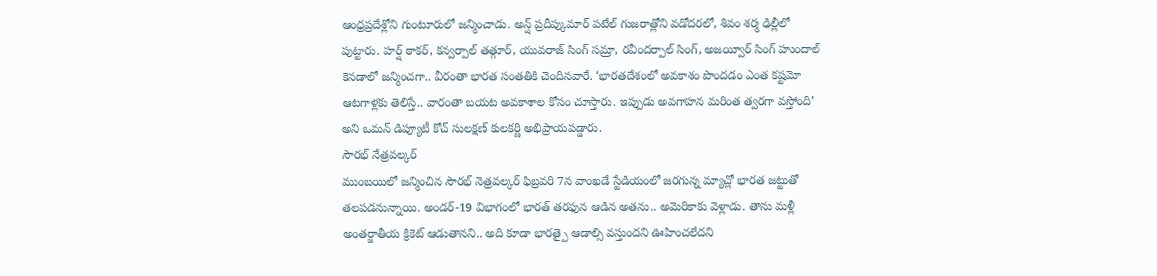ఆంధ్రప్రదేశ్లోని గుంటూరులో జన్మించాడు. అన్ష్ ప్రదీప్కుమార్ పటేల్ గుజరాత్లోని వడోదరలో, శివం శర్మ ఢిల్లీలో పుట్టారు. హర్ష్ ఠాకర్, కన్వర్పాల్ తత్గూర్, యువరాజ్ సింగ్ సమ్రా, రవీందర్పాల్ సింగ్, అజయ్వీర్ సింగ్ హుందాల్ కెనడాలో జన్మించగా.. వీరంతా భారత సంతతికి చెందినవారే. ‘భారతదేశంలో అవకాశం పొందడం ఎంత కష్టమో ఆటగాళ్లకు తెలిస్తే.. వారంతా బయట అవకాశాల కోసం చూస్తారు. ఇప్పుడు అవగాహన మరింత త్వరగా వస్తోంది’ అని ఒమన్ డిప్యూటీ కోచ్ సులక్షణ్ కులకర్ణి అభిప్రాయపడ్డారు.
సౌరభ్ నేత్రవల్కర్
ముంబయిలో జన్మించిన సౌరభ్ నెత్రవల్కర్ ఫిబ్రవరి 7న వాంఖడే స్టేడియంలో జరగున్న మ్యాచ్లో భారత జట్టుతో తలపడనున్నాయి. అండర్-19 విభాగంలో భారత్ తరఫున ఆడిన అతను.. అమెరికాకు వెళ్లాడు. తాను మళ్లీ అంతర్జాతీయ క్రికెట్ ఆడుతానని.. అది కూడా భారత్పై ఆడాల్సి వస్తుందని ఊహించలేదని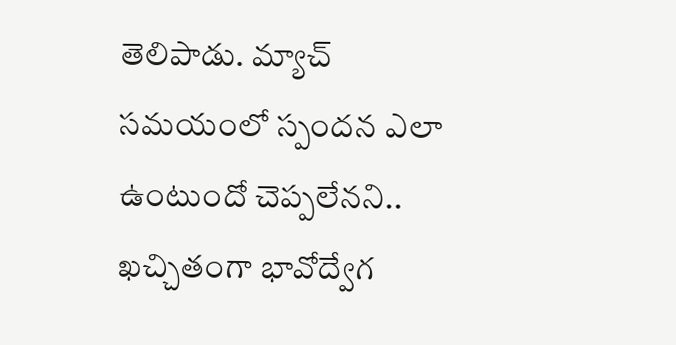తెలిపాడు. మ్యాచ్ సమయంలో స్పందన ఎలా ఉంటుందో చెప్పలేనని.. ఖచ్చితంగా భావోద్వేగ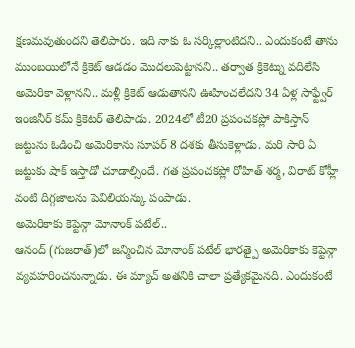క్షణమవుతుందని తెలిపారు. ఇది నాకు ఓ సర్కిల్లాంటిదని.. ఎందుకంటే తాను ముంబయిలోనే క్రికెట్ ఆడడం మొదలుపెట్టానని.. తర్వాత క్రికెట్ను వదిలేసి అమెరికా వెళ్లానని.. మళ్లీ క్రికెట్ ఆడుతానని ఊహించలేదని 34 ఏళ్ల సాఫ్ట్వేర్ ఇంజినీర్ కమ్ క్రికెటర్ తెలిపాడు. 2024లో టీ20 ప్రపంచకప్లో పాకిస్తాన్ జట్టును ఓడించి అమెరికాను సూపర్ 8 దశకు తీసుకెళ్లాడు. మరి సారి ఏ జట్టుకు షాక్ ఇస్తాడో చూడాల్సిందే. గత ప్రపంచకప్లో రోహిత్ శర్మ, విరాట్ కోహ్లీ వంటి దిగ్గజాలను పెవిలియన్కు పంపాడు.
అమెరికాకు కెప్టెన్గా మోనాంక్ పటేల్..
ఆనంద్ (గుజరాత్)లో జన్మించిన మోనాంక్ పటేల్ భారత్పై అమెరికాకు కెప్టెన్గా వ్యవహరించనున్నాడు. ఈ మ్యాచ్ అతనికి చాలా ప్రత్యేకమైనది. ఎందుకంటే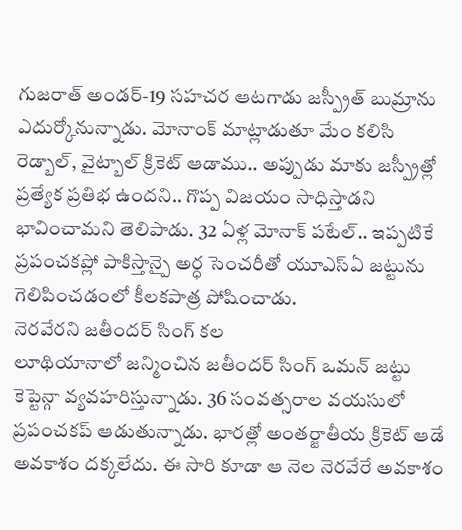గుజరాత్ అండర్-19 సహచర ఆటగాడు జస్ప్రీత్ బుమ్రాను ఎదుర్కోనున్నాడు. మోనాంక్ మాట్లాడుతూ మేం కలిసి రెడ్బాల్, వైట్బాల్ క్రికెట్ ఆడాము.. అప్పుడు మాకు జస్ప్రీత్లో ప్రత్యేక ప్రతిభ ఉందని.. గొప్ప విజయం సాధిస్తాడని భావించామని తెలిపాడు. 32 ఏళ్ల మోనాక్ పటేల్.. ఇప్పటికే ప్రపంచకప్లో పాకిస్తాన్పై అర్ధ సెంచరీతో యూఎస్ఏ జట్టును గెలిపించడంలో కీలకపాత్ర పోషించాడు.
నెరవేరని జతీందర్ సింగ్ కల
లూథియానాలో జన్మించిన జతీందర్ సింగ్ ఒమన్ జట్టు కెప్టెన్గా వ్యవహరిస్తున్నాడు. 36 సంవత్సరాల వయసులో ప్రపంచకప్ ఆడుతున్నాడు. భారత్లో అంతర్జాతీయ క్రికెట్ ఆడే అవకాశం దక్కలేదు. ఈ సారి కూడా ఆ నెల నెరవేరే అవకాశం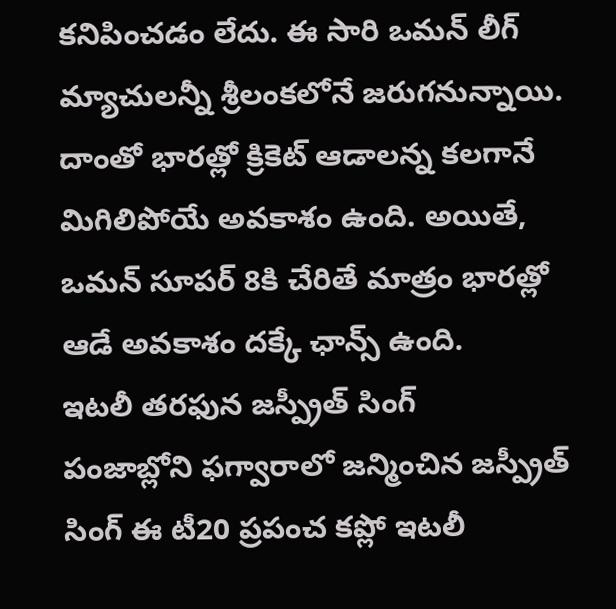కనిపించడం లేదు. ఈ సారి ఒమన్ లీగ్ మ్యాచులన్నీ శ్రీలంకలోనే జరుగనున్నాయి. దాంతో భారత్లో క్రికెట్ ఆడాలన్న కలగానే మిగిలిపోయే అవకాశం ఉంది. అయితే, ఒమన్ సూపర్ 8కి చేరితే మాత్రం భారత్లో ఆడే అవకాశం దక్కే ఛాన్స్ ఉంది.
ఇటలీ తరఫున జస్ప్రీత్ సింగ్
పంజాబ్లోని ఫగ్వారాలో జన్మించిన జస్ప్రీత్ సింగ్ ఈ టీ20 ప్రపంచ కప్లో ఇటలీ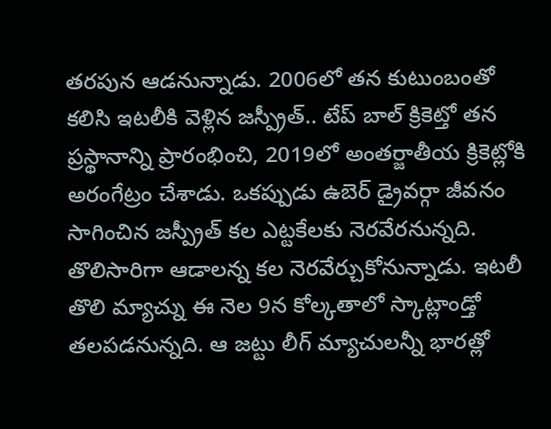తరపున ఆడనున్నాడు. 2006లో తన కుటుంబంతో కలిసి ఇటలీకి వెళ్లిన జస్ప్రీత్.. టేప్ బాల్ క్రికెట్తో తన ప్రస్థానాన్ని ప్రారంభించి, 2019లో అంతర్జాతీయ క్రికెట్లోకి అరంగేట్రం చేశాడు. ఒకప్పుడు ఉబెర్ డ్రైవర్గా జీవనం సాగించిన జస్ప్రీత్ కల ఎట్టకేలకు నెరవేరనున్నది. తొలిసారిగా ఆడాలన్న కల నెరవేర్చుకోనున్నాడు. ఇటలీ తొలి మ్యాచ్ను ఈ నెల 9న కోల్కతాలో స్కాట్లాండ్తో తలపడనున్నది. ఆ జట్టు లీగ్ మ్యాచులన్నీ భారత్లో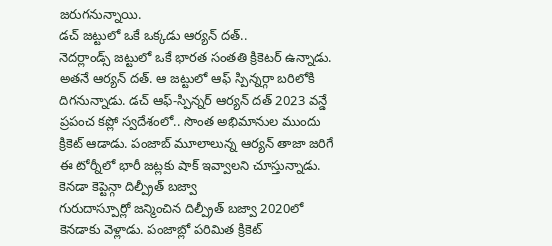జరుగనున్నాయి.
డచ్ జట్టులో ఒకే ఒక్కడు ఆర్యన్ దత్..
నెదర్లాండ్స్ జట్టులో ఒకే భారత సంతతి క్రికెటర్ ఉన్నాడు. అతనే ఆర్యన్ దత్. ఆ జట్టులో ఆఫ్ స్పిన్నర్గా బరిలోకి దిగనున్నాడు. డచ్ ఆఫ్-స్పిన్నర్ ఆర్యన్ దత్ 2023 వన్డే ప్రపంచ కప్లో స్వదేశంలో.. సొంత అభిమానుల ముందు క్రికెట్ ఆడాడు. పంజాబ్ మూలాలున్న ఆర్యన్ తాజా జరిగే ఈ టోర్నీలో భారీ జట్లకు షాక్ ఇవ్వాలని చూస్తున్నాడు.
కెనడా కెప్టెన్గా దిల్ప్రీత్ బజ్వా
గురుదాస్పూర్లో జన్మించిన దిల్ప్రీత్ బజ్వా 2020లో కెనడాకు వెళ్లాడు. పంజాబ్లో పరిమిత క్రికెట్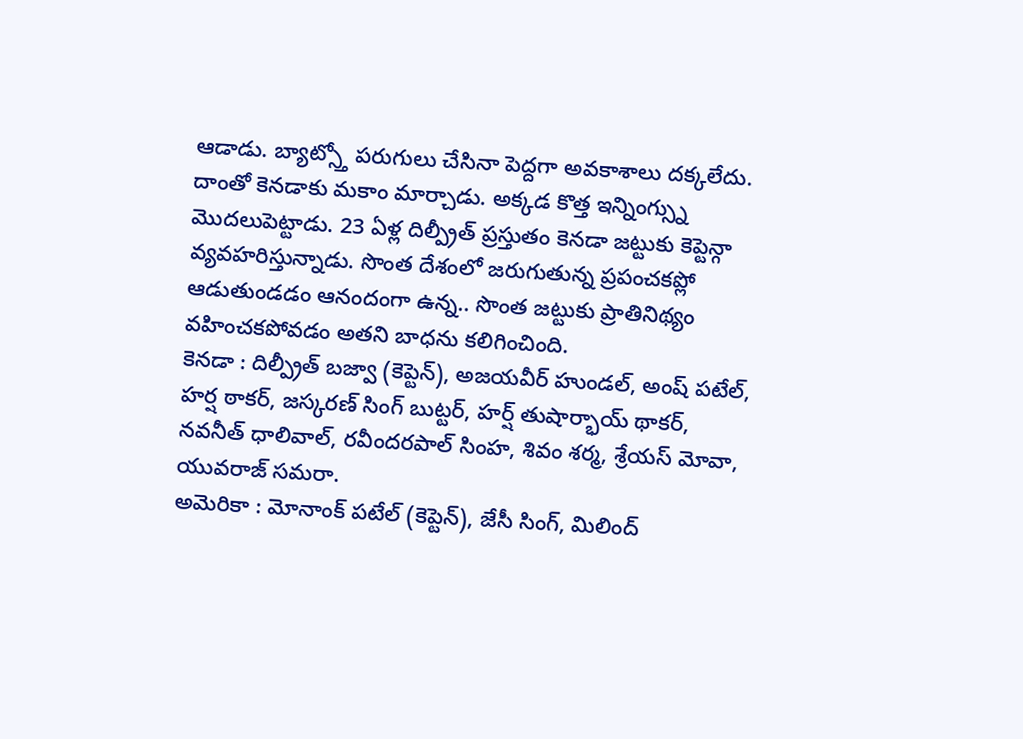ఆడాడు. బ్యాట్స్తో పరుగులు చేసినా పెద్దగా అవకాశాలు దక్కలేదు. దాంతో కెనడాకు మకాం మార్చాడు. అక్కడ కొత్త ఇన్నింగ్స్ను మొదలుపెట్టాడు. 23 ఏళ్ల దిల్ప్రీత్ ప్రస్తుతం కెనడా జట్టుకు కెప్టెన్గా వ్యవహరిస్తున్నాడు. సొంత దేశంలో జరుగుతున్న ప్రపంచకప్లో ఆడుతుండడం ఆనందంగా ఉన్న.. సొంత జట్టుకు ప్రాతినిథ్యం వహించకపోవడం అతని బాధను కలిగించింది.
కెనడా : దిల్ప్రీత్ బజ్వా (కెప్టెన్), అజయవీర్ హుండల్, అంష్ పటేల్, హర్ష ఠాకర్, జస్కరణ్ సింగ్ బుట్టర్, హర్ష్ తుషార్భాయ్ థాకర్, నవనీత్ ధాలివాల్, రవీందరపాల్ సింహ, శివం శర్మ, శ్రేయస్ మోవా, యువరాజ్ సమరా.
అమెరికా : మోనాంక్ పటేల్ (కెప్టెన్), జేసీ సింగ్, మిలింద్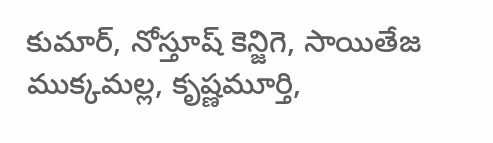కుమార్, నోస్తూష్ కెన్జిగె, సాయితేజ ముక్కమల్ల, కృష్ణమూర్తి,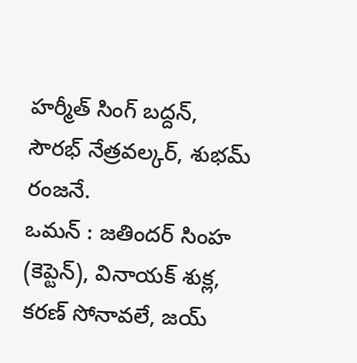హర్మీత్ సింగ్ బద్దన్, సౌరభ్ నేత్రవల్కర్, శుభమ్ రంజనే.
ఒమన్ : జతిందర్ సింహ (కెప్టెన్), వినాయక్ శుక్ల, కరణ్ సోనావలే, జయ్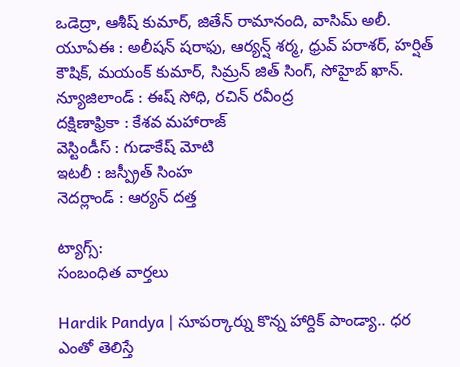ఒడెద్రా, ఆశీష్ కుమార్, జితేన్ రామానంది, వాసిమ్ అలీ.
యూఏఈ : అలీషన్ షరాఫు, ఆర్యన్ష్ శర్మ, ధ్రువ్ పరాశర్, హర్షిత్ కౌషిక్, మయంక్ కుమార్, సిమ్రన్ జిత్ సింగ్, సోహైబ్ ఖాన్.
న్యూజిలాండ్ : ఈష్ సోధి, రచిన్ రవీంద్ర
దక్షిణాఫ్రికా : కేశవ మహారాజ్
వెస్టిండీస్ : గుడాకేష్ మోటి
ఇటలీ : జస్ప్రీత్ సింహ
నెదర్లాండ్ : ఆర్యన్ దత్త

ట్యాగ్స్:
సంబంధిత వార్తలు

Hardik Pandya | సూపర్కార్ను కొన్న హార్దిక్ పాండ్యా.. ధర ఎంతో తెలిస్తే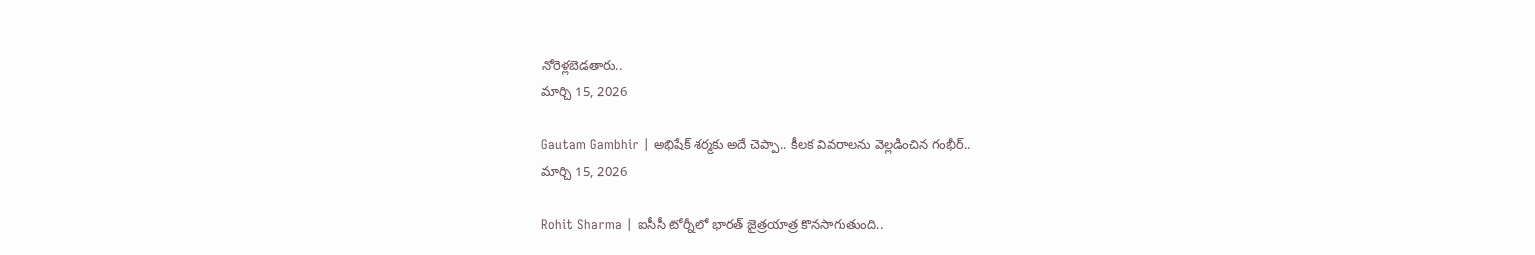నోరెళ్లబెడతారు..
మార్చి 15, 2026

Gautam Gambhir | అభిషేక్ శర్మకు అదే చెప్పా.. కీలక వివరాలను వెల్లడించిన గంభీర్..
మార్చి 15, 2026

Rohit Sharma | ఐసీసీ టోర్నీలో భారత్ జైత్రయాత్ర కొనసాగుతుంది..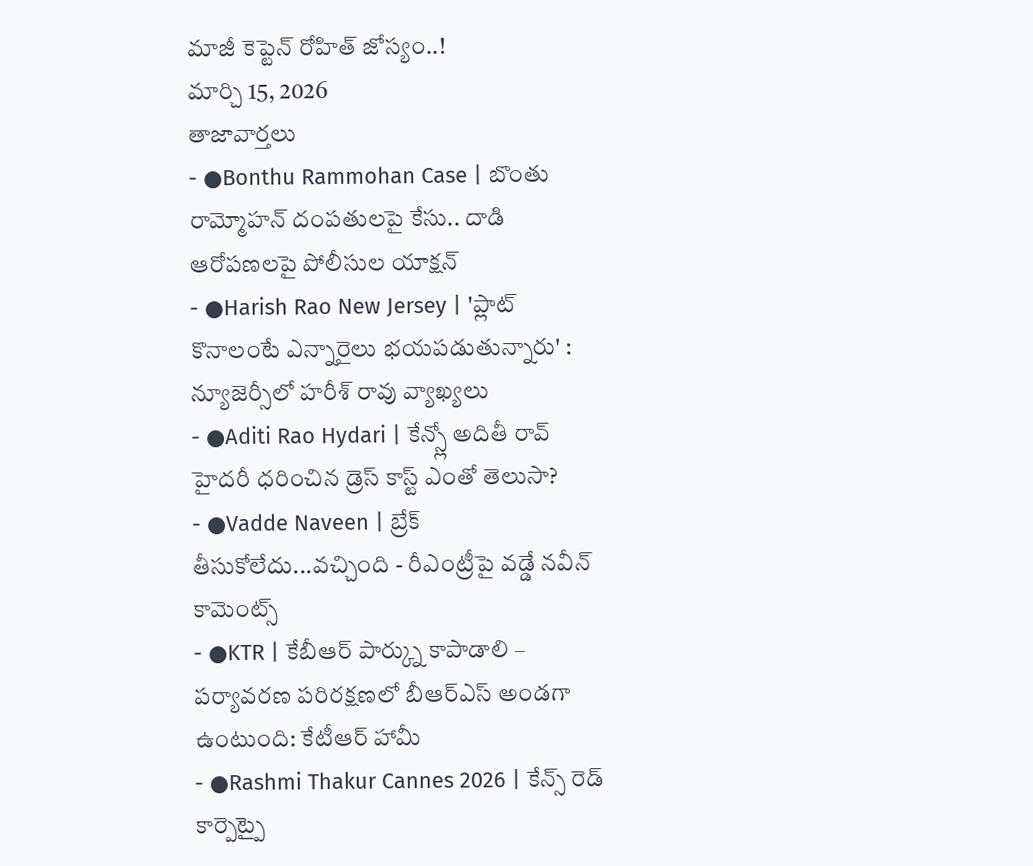మాజీ కెప్టెన్ రోహిత్ జోస్యం..!
మార్చి 15, 2026
తాజావార్తలు
- ●Bonthu Rammohan Case | బొంతు రామ్మోహన్ దంపతులపై కేసు.. దాడి ఆరోపణలపై పోలీసుల యాక్షన్
- ●Harish Rao New Jersey | 'ప్లాట్ కొనాలంటే ఎన్నారైలు భయపడుతున్నారు' : న్యూజెర్సీలో హరీశ్ రావు వ్యాఖ్యలు
- ●Aditi Rao Hydari | కేన్స్లో అదితీ రావ్ హైదరీ ధరించిన డ్రెస్ కాస్ట్ ఎంతో తెలుసా?
- ●Vadde Naveen | బ్రేక్ తీసుకోలేదు...వచ్చింది - రీఎంట్రీపై వడ్డే నవీన్ కామెంట్స్
- ●KTR | కేబీఆర్ పార్క్ను కాపాడాలి – పర్యావరణ పరిరక్షణలో బీఆర్ఎస్ అండగా ఉంటుంది: కేటీఆర్ హామీ
- ●Rashmi Thakur Cannes 2026 | కేన్స్ రెడ్ కార్పెట్పై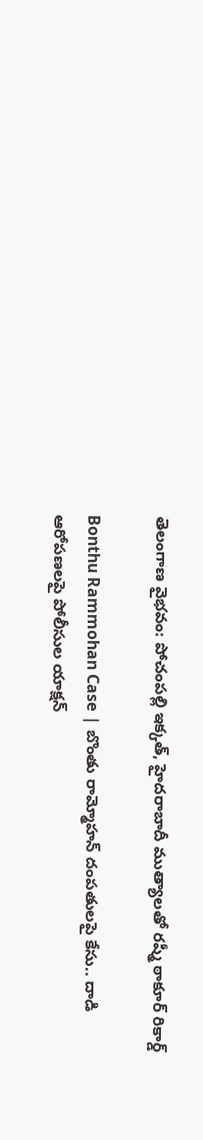తెలంగాణ వైభవం: పోచంపల్లి ఇక్కత్, హైదరాబాదీ ముత్యాలతో రష్మీ ఠాకూర్ రికార్డ్

Bonthu Rammohan Case | బొంతు రామ్మోహన్ దంపతులపై కేసు.. దాడి ఆరోపణలపై పోలీసుల యాక్షన్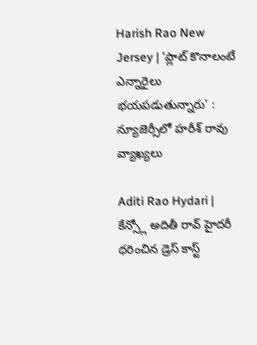Harish Rao New Jersey | 'ప్లాట్ కొనాలంటే ఎన్నారైలు భయపడుతున్నారు' : న్యూజెర్సీలో హరీశ్ రావు వ్యాఖ్యలు

Aditi Rao Hydari | కేన్స్లో అదితీ రావ్ హైదరీ ధరించిన డ్రెస్ కాస్ట్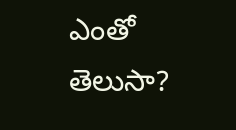ఎంతో తెలుసా?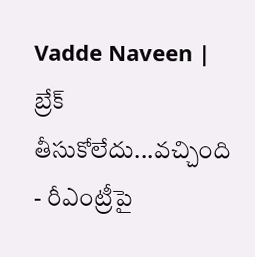Vadde Naveen | బ్రేక్ తీసుకోలేదు...వచ్చింది - రీఎంట్రీపై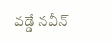వడ్డే నవీన్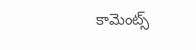కామెంట్స్